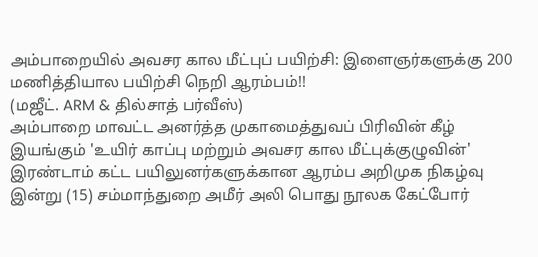அம்பாறையில் அவசர கால மீட்புப் பயிற்சி: இளைஞர்களுக்கு 200 மணித்தியால பயிற்சி நெறி ஆரம்பம்!!
(மஜீட். ARM & தில்சாத் பர்வீஸ்)
அம்பாறை மாவட்ட அனர்த்த முகாமைத்துவப் பிரிவின் கீழ் இயங்கும் 'உயிர் காப்பு மற்றும் அவசர கால மீட்புக்குழுவின்' இரண்டாம் கட்ட பயிலுனர்களுக்கான ஆரம்ப அறிமுக நிகழ்வு இன்று (15) சம்மாந்துறை அமீர் அலி பொது நூலக கேட்போர்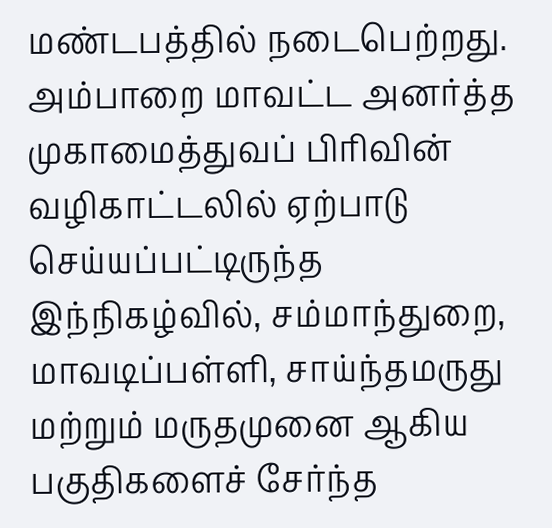மண்டபத்தில் நடைபெற்றது.
அம்பாறை மாவட்ட அனர்த்த முகாமைத்துவப் பிரிவின் வழிகாட்டலில் ஏற்பாடு செய்யப்பட்டிருந்த இந்நிகழ்வில், சம்மாந்துறை, மாவடிப்பள்ளி, சாய்ந்தமருது மற்றும் மருதமுனை ஆகிய பகுதிகளைச் சேர்ந்த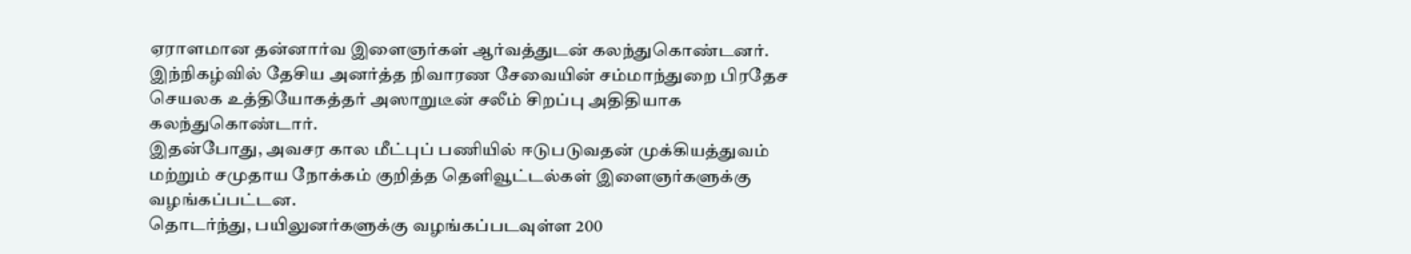ஏராளமான தன்னார்வ இளைஞர்கள் ஆர்வத்துடன் கலந்துகொண்டனர்.
இந்நிகழ்வில் தேசிய அனர்த்த நிவாரண சேவையின் சம்மாந்துறை பிரதேச செயலக உத்தியோகத்தர் அஸாறுடீன் சலீம் சிறப்பு அதிதியாக கலந்துகொண்டார்.
இதன்போது, அவசர கால மீட்புப் பணியில் ஈடுபடுவதன் முக்கியத்துவம் மற்றும் சமுதாய நோக்கம் குறித்த தெளிவூட்டல்கள் இளைஞர்களுக்கு வழங்கப்பட்டன.
தொடர்ந்து, பயிலுனர்களுக்கு வழங்கப்படவுள்ள 200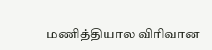மணித்தியால விரிவான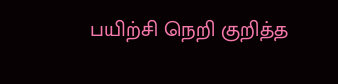பயிற்சி நெறி குறித்த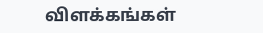விளக்கங்கள்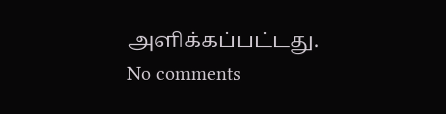அளிக்கப்பட்டது.
No comments